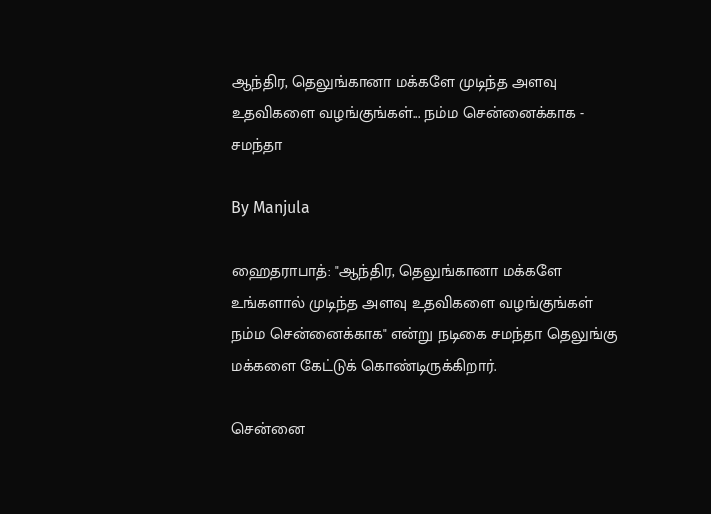ஆந்திர, தெலுங்கானா மக்களே முடிந்த அளவு உதவிகளை வழங்குங்கள்... நம்ம சென்னைக்காக - சமந்தா

By Manjula

ஹைதராபாத்: "ஆந்திர, தெலுங்கானா மக்களே உங்களால் முடிந்த அளவு உதவிகளை வழங்குங்கள் நம்ம சென்னைக்காக" என்று நடிகை சமந்தா தெலுங்கு மக்களை கேட்டுக் கொண்டிருக்கிறார்.

சென்னை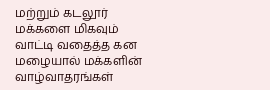மற்றும் கடலூர் மக்களை மிகவும் வாட்டி வதைத்த கன மழையால் மக்களின் வாழ்வாதரங்கள்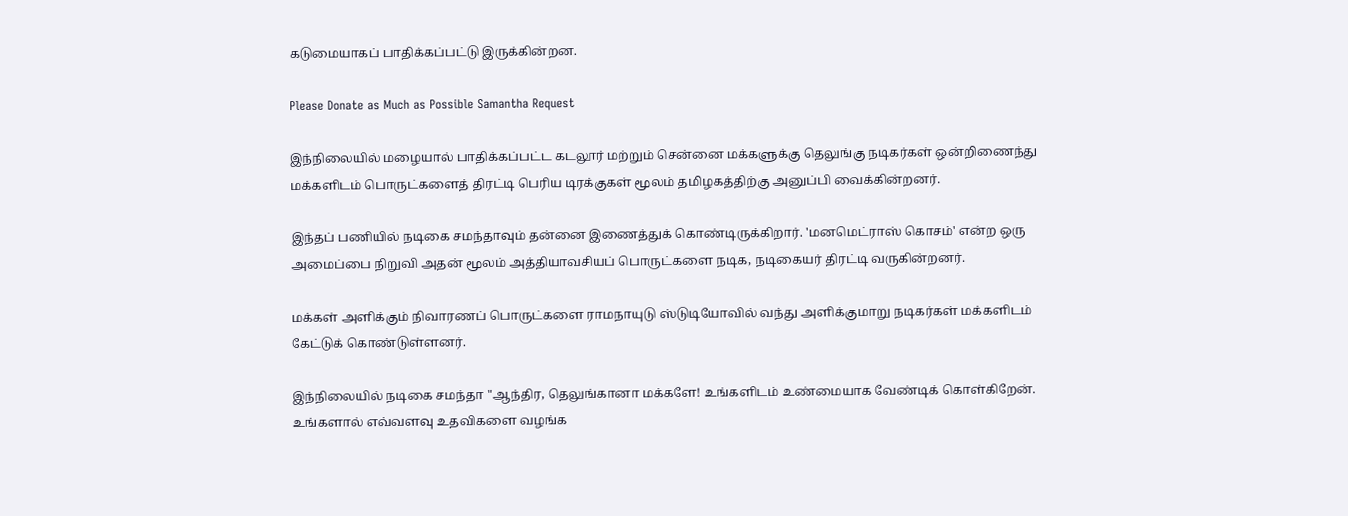கடுமையாகப் பாதிக்கப்பட்டு இருக்கின்றன.

Please Donate as Much as Possible Samantha Request

இந்நிலையில் மழையால் பாதிக்கப்பட்ட கடலூர் மற்றும் சென்னை மக்களுக்கு தெலுங்கு நடிகர்கள் ஒன்றிணைந்து மக்களிடம் பொருட்களைத் திரட்டி பெரிய டிரக்குகள் மூலம் தமிழகத்திற்கு அனுப்பி வைக்கின்றனர்.

இந்தப் பணியில் நடிகை சமந்தாவும் தன்னை இணைத்துக் கொண்டிருக்கிறார். 'மனமெட்ராஸ் கொசம்' என்ற ஒரு அமைப்பை நிறுவி அதன் மூலம் அத்தியாவசியப் பொருட்களை நடிக, நடிகையர் திரட்டி வருகின்றனர்.

மக்கள் அளிக்கும் நிவாரணப் பொருட்களை ராமநாயுடு ஸ்டுடியோவில் வந்து அளிக்குமாறு நடிகர்கள் மக்களிடம் கேட்டுக் கொண்டுள்ளனர்.

இந்நிலையில் நடிகை சமந்தா "ஆந்திர, தெலுங்கானா மக்களே! உங்களிடம் உண்மையாக வேண்டிக் கொள்கிறேன். உங்களால் எவ்வளவு உதவிகளை வழங்க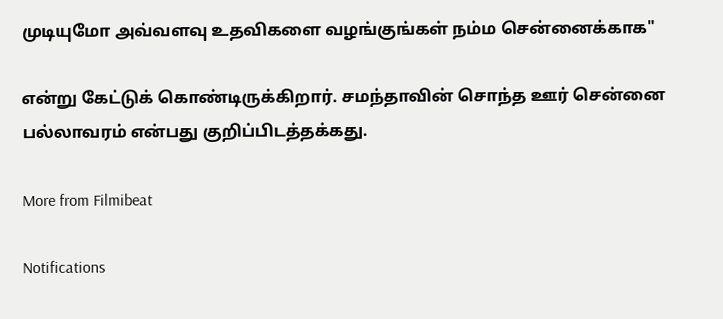முடியுமோ அவ்வளவு உதவிகளை வழங்குங்கள் நம்ம சென்னைக்காக"

என்று கேட்டுக் கொண்டிருக்கிறார். சமந்தாவின் சொந்த ஊர் சென்னை பல்லாவரம் என்பது குறிப்பிடத்தக்கது.

More from Filmibeat

Notifications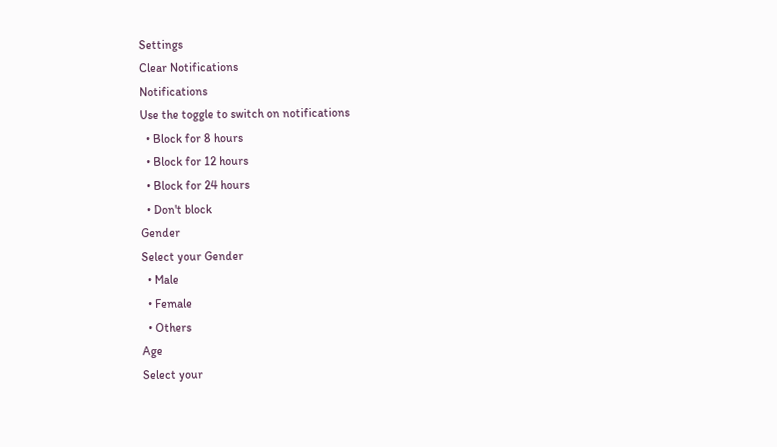Settings
Clear Notifications
Notifications
Use the toggle to switch on notifications
  • Block for 8 hours
  • Block for 12 hours
  • Block for 24 hours
  • Don't block
Gender
Select your Gender
  • Male
  • Female
  • Others
Age
Select your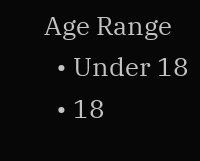Age Range
  • Under 18
  • 18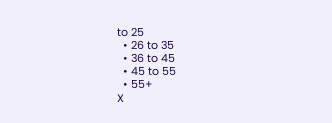to 25
  • 26 to 35
  • 36 to 45
  • 45 to 55
  • 55+
X